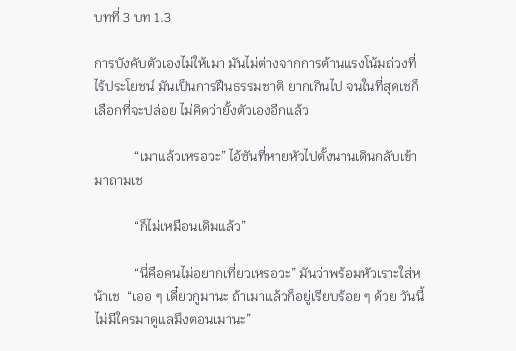บทที่ 3 บท 1.3

การบังคับตัวเองไม่ให้เมา มันไม่ต่างจากการต้านแรงโน้มถ่วงที่ไร้ประโยชน์ มันเป็นการฝืนธรรมชาติ ยากเกินไป จนในที่สุดเชก็เลือกที่จะปล่อย ไม่คิดว่ายั้งตัวเองอีกแล้ว

            “เมาแล้วเหรอวะ” ไอ้ซันที่หายหัวไปตั้งนานเดินกลับเข้ามาถามเช

            “ก็ไม่เหมือนเดิมแล้ว”

            “นี่คือคนไม่อยากเที่ยวเหรอวะ” มันว่าพร้อมหัวเราะใส่หน้าเช  “เออ ๆ เดี๋ยวกูมานะ ถ้าเมาแล้วก็อยู่เรียบร้อย ๆ ด้วย วันนี้ไม่มีใครมาดูแลมึงตอนเมานะ”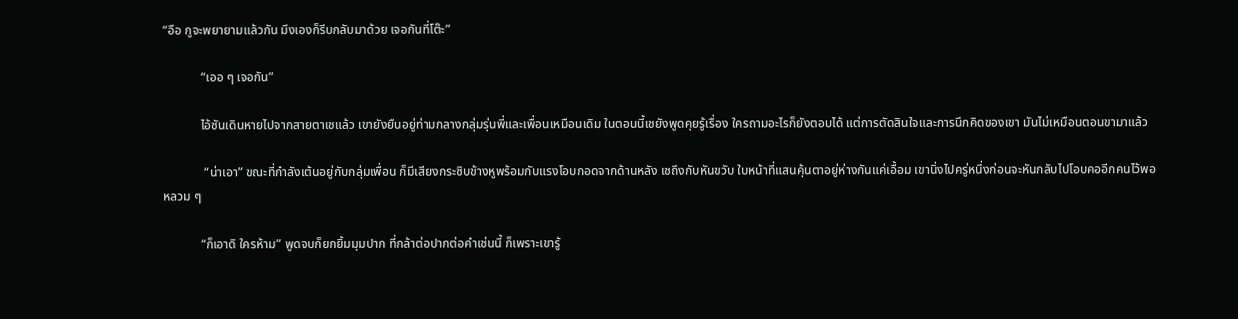“อือ กูจะพยายามแล้วกัน มึงเองก็รีบกลับมาด้วย เจอกันที่โต๊ะ”

            “เออ ๆ เจอกัน”

            ไอ้ซันเดินหายไปจากสายตาเชแล้ว เขายังยืนอยู่ท่ามกลางกลุ่มรุ่นพี่และเพื่อนเหมือนเดิม ในตอนนี้เชยังพูดคุยรู้เรื่อง ใครถามอะไรก็ยังตอบได้ แต่การตัดสินใจและการนึกคิดของเขา มันไม่เหมือนตอนขามาแล้ว

             “น่าเอา” ขณะที่กำลังเต้นอยู่กับกลุ่มเพื่อน ก็มีเสียงกระซิบข้างหูพร้อมกับแรงโอบกอดจากด้านหลัง เชถึงกับหันขวับ ใบหน้าที่แสนคุ้นตาอยู่ห่างกันแค่เอื้อม เขานิ่งไปครู่หนึ่งก่อนจะหันกลับไปโอบคออีกคนไว้พอหลวม ๆ

            “ก็เอาดิ ใครห้าม” พูดจบก็ยกยิ้มมุมปาก ที่กล้าต่อปากต่อคำเช่นนี้ ก็เพราะเขารู้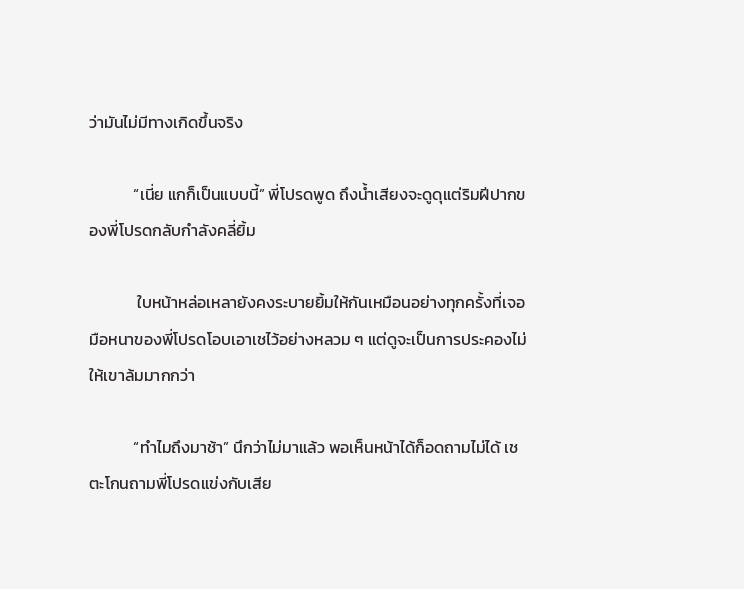ว่ามันไม่มีทางเกิดขึ้นจริง

            “เนี่ย แกก็เป็นแบบนี้” พี่โปรดพูด ถึงน้ำเสียงจะดูดุแต่ริมฝีปากของพี่โปรดกลับกำลังคลี่ยิ้ม

             ใบหน้าหล่อเหลายังคงระบายยิ้มให้กันเหมือนอย่างทุกครั้งที่เจอ มือหนาของพี่โปรดโอบเอาเชไว้อย่างหลวม ๆ แต่ดูจะเป็นการประคองไม่ให้เขาล้มมากกว่า

            “ทำไมถึงมาช้า” นึกว่าไม่มาแล้ว พอเห็นหน้าได้ก็อดถามไม่ได้ เชตะโกนถามพี่โปรดแข่งกับเสีย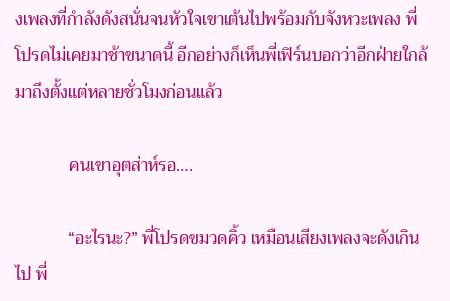งเพลงที่กำลังดังสนั่นจนหัวใจเขาเต้นไปพร้อมกับจังหวะเพลง พี่โปรดไม่เคยมาช้าขนาดนี้ อีกอย่างก็เห็นพี่เฟิร์นบอกว่าอีกฝ่ายใกล้มาถึงตั้งแต่หลายชั่วโมงก่อนแล้ว

            คนเขาอุตส่าห์รอ….

            “อะไรนะ?” พี่โปรดขมวดคิ้ว เหมือนเสียงเพลงจะดังเกินไป พี่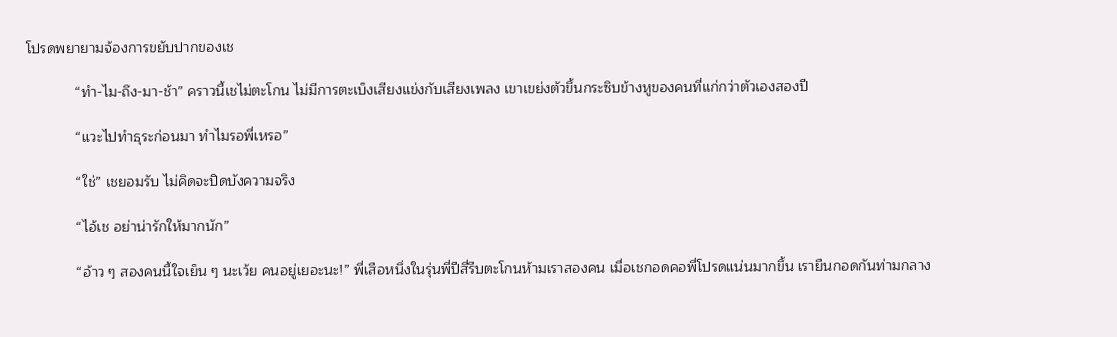โปรดพยายามจ้องการขยับปากของเช

            “ทำ-ไม-ถึง-มา-ช้า” คราวนี้เชไม่ตะโกน ไม่มีการตะเบ็งเสียงแข่งกับเสียงเพลง เขาเขย่งตัวขึ้นกระซิบข้างหูของคนที่แก่กว่าตัวเองสองปี

            “แวะไปทำธุระก่อนมา ทำไมรอพี่เหรอ”

            “ใช่” เชยอมรับ ไม่คิดจะปิดบังความจริง

            “ไอ้เช อย่าน่ารักให้มากนัก”

            “อ้าว ๆ สองคนนี้ใจเย็น ๆ นะเว้ย คนอยู่เยอะนะ!” พี่เสือหนึ่งในรุ่นพี่ปีสี่รีบตะโกนห้ามเราสองคน เมื่อเชกอดคอพี่โปรดแน่นมากขึ้น เรายืนกอดกันท่ามกลาง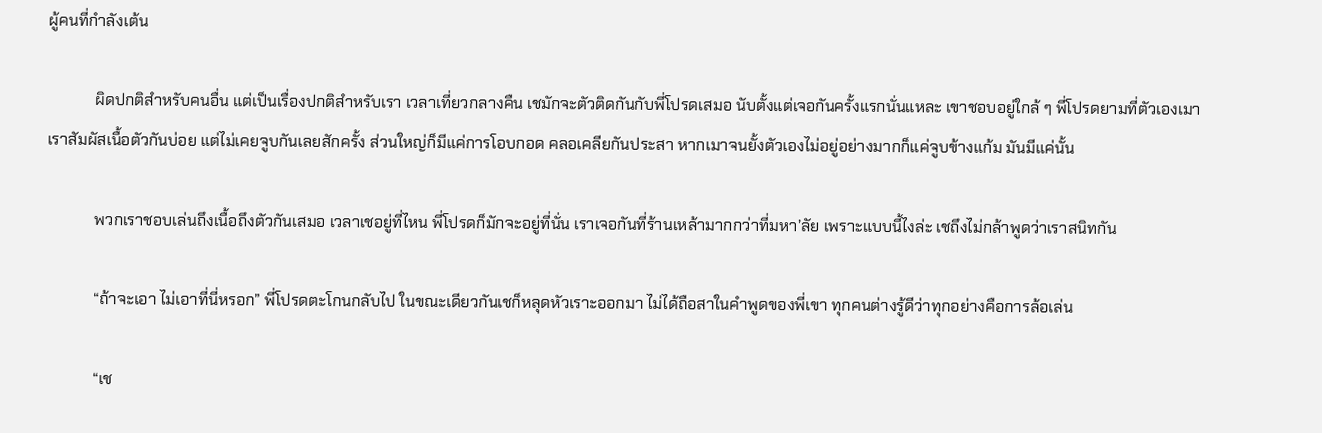ผู้คนที่กำลังเต้น

            ผิดปกติสำหรับคนอื่น แต่เป็นเรื่องปกติสำหรับเรา เวลาเที่ยวกลางคืน เชมักจะตัวติดกันกับพี่โปรดเสมอ นับตั้งแต่เจอกันครั้งแรกนั่นแหละ เขาชอบอยู่ใกล้ ๆ พี่โปรดยามที่ตัวเองเมา เราสัมผัสเนื้อตัวกันบ่อย แต่ไม่เคยจูบกันเลยสักครั้ง ส่วนใหญ่ก็มีแค่การโอบกอด คลอเคลียกันประสา หากเมาจนยั้งตัวเองไม่อยู่อย่างมากก็แค่จูบข้างแก้ม มันมีแค่นั้น

            พวกเราชอบเล่นถึงเนื้อถึงตัวกันเสมอ เวลาเชอยู่ที่ไหน พี่โปรดก็มักจะอยู่ที่นั่น เราเจอกันที่ร้านเหล้ามากกว่าที่มหา’ลัย เพราะแบบนี้ไงล่ะ เชถึงไม่กล้าพูดว่าเราสนิทกัน

            “ถ้าจะเอา ไม่เอาที่นี่หรอก” พี่โปรดตะโกนกลับไป ในขณะเดียวกันเชก็หลุดหัวเราะออกมา ไม่ได้ถือสาในคำพูดของพี่เขา ทุกคนต่างรู้ดีว่าทุกอย่างคือการล้อเล่น

            “เช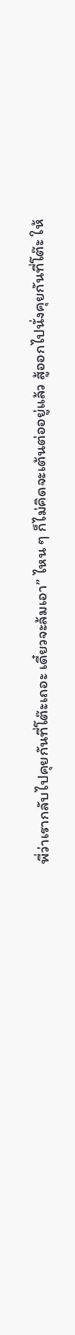พี่ว่าเรากลับไปคุยกันที่โต๊ะเถอะ เดี๋ยวจะล้มเอา” ไหน ๆ ก็ไม่คิดจะเต้นต่ออยู่แล้ว สู้ออกไปนั่งคุยกันที่โต๊ะ ให้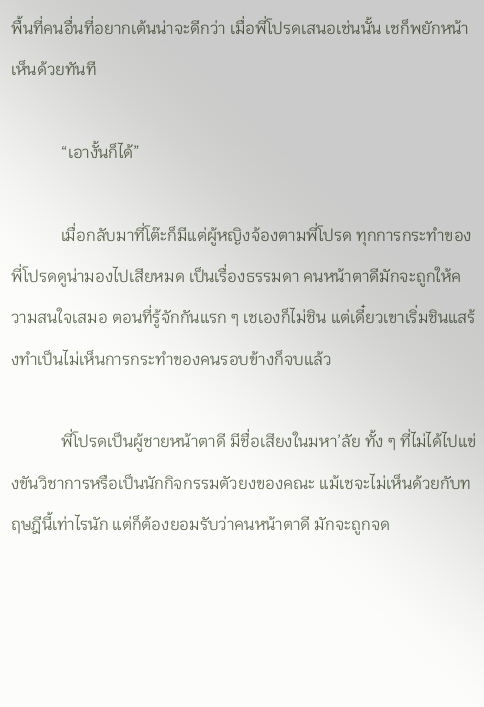พื้นที่คนอื่นที่อยากเต้นน่าจะดีกว่า เมื่อพี่โปรดเสนอเช่นนั้น เชก็พยักหน้าเห็นด้วยทันที

            “เอางั้นก็ได้”

            เมื่อกลับมาที่โต๊ะก็มีแต่ผู้หญิงจ้องตามพี่โปรด ทุกการกระทำของพี่โปรดดูน่ามองไปเสียหมด เป็นเรื่องธรรมดา คนหน้าตาดีมักจะถูกให้ความสนใจเสมอ ตอนที่รู้จักกันแรก ๆ เชเองก็ไม่ชิน แต่เดี๋ยวเขาเริ่มชินแสร้งทำเป็นไม่เห็นการกระทำของคนรอบข้างก็จบแล้ว

            พี่โปรดเป็นผู้ชายหน้าตาดี มีชื่อเสียงในมหา’ลัย ทั้ง ๆ ที่ไม่ได้ไปแข่งขันวิชาการหรือเป็นนักกิจกรรมตัวยงของคณะ แม้เชจะไม่เห็นด้วยกับทฤษฎีนี้เท่าไรนัก แต่ก็ต้องยอมรับว่าคนหน้าตาดี มักจะถูกจด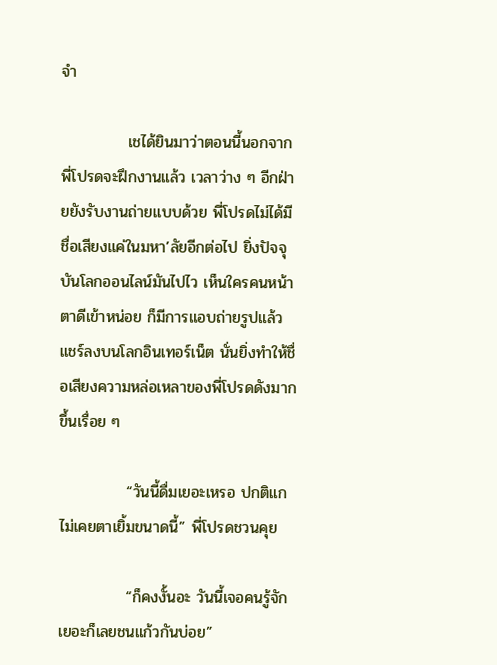จำ

            เชได้ยินมาว่าตอนนี้นอกจากพี่โปรดจะฝึกงานแล้ว เวลาว่าง ๆ อีกฝ่ายยังรับงานถ่ายแบบด้วย พี่โปรดไม่ได้มีชื่อเสียงแค่ในมหา’ลัยอีกต่อไป ยิ่งปัจจุบันโลกออนไลน์มันไปไว เห็นใครคนหน้าตาดีเข้าหน่อย ก็มีการแอบถ่ายรูปแล้วแชร์ลงบนโลกอินเทอร์เน็ต นั่นยิ่งทำให้ชื่อเสียงความหล่อเหลาของพี่โปรดดังมากขึ้นเรื่อย ๆ

            “วันนี้ดื่มเยอะเหรอ ปกติแกไม่เคยตาเยิ้มขนาดนี้” พี่โปรดชวนคุย

            “ก็คงงั้นอะ วันนี้เจอคนรู้จักเยอะก็เลยชนแก้วกันบ่อย”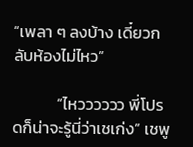“เพลา ๆ ลงบ้าง เดี๋ยวกลับห้องไม่ไหว”

            “ไหวววววว พี่โปรดก็น่าจะรู้นี่ว่าเชเก่ง” เชพู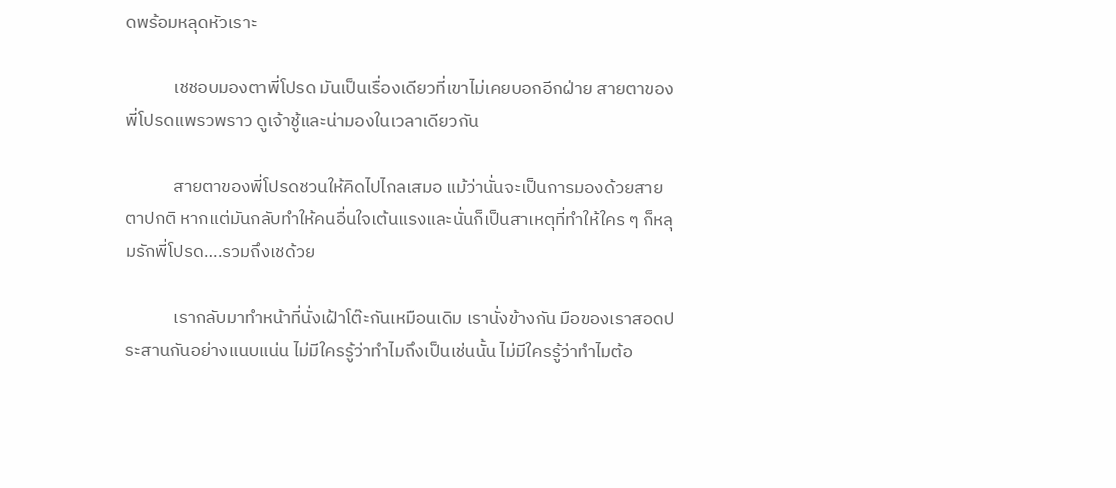ดพร้อมหลุดหัวเราะ

            เชชอบมองตาพี่โปรด มันเป็นเรื่องเดียวที่เขาไม่เคยบอกอีกฝ่าย สายตาของพี่โปรดแพรวพราว ดูเจ้าชู้และน่ามองในเวลาเดียวกัน

            สายตาของพี่โปรดชวนให้คิดไปไกลเสมอ แม้ว่านั่นจะเป็นการมองด้วยสายตาปกติ หากแต่มันกลับทำให้คนอื่นใจเต้นแรงและนั่นก็เป็นสาเหตุที่ทำให้ใคร ๆ ก็หลุมรักพี่โปรด….รวมถึงเชด้วย

            เรากลับมาทำหน้าที่นั่งเฝ้าโต๊ะกันเหมือนเดิม เรานั่งข้างกัน มือของเราสอดประสานกันอย่างแนบแน่น ไม่มีใครรู้ว่าทำไมถึงเป็นเช่นนั้น ไม่มีใครรู้ว่าทำไมต้อ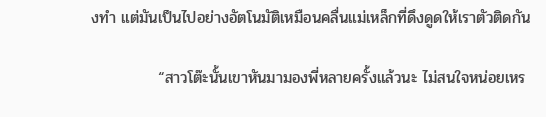งทำ แต่มันเป็นไปอย่างอัตโนมัติเหมือนคลื่นแม่เหล็กที่ดึงดูดให้เราตัวติดกัน

            “สาวโต๊ะนั้นเขาหันมามองพี่หลายครั้งแล้วนะ ไม่สนใจหน่อยเหร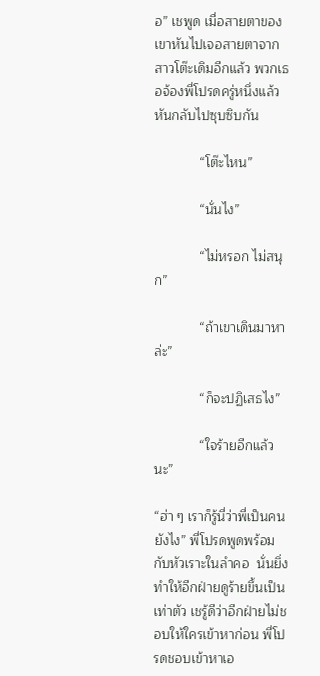อ” เชพูด เมื่อสายตาของเขาหันไปเจอสายตาจากสาวโต๊ะเดิมอีกแล้ว พวกเธอจ้องพี่โปรดครู่หนึ่งแล้วหันกลับไปซุบซิบกัน

            “โต๊ะไหน”

            “นั่นไง”

            “ไม่หรอก ไม่สนุก”

            “ถ้าเขาเดินมาหาล่ะ”

            “ก็จะปฏิเสธไง”

            “ใจร้ายอีกแล้วนะ”

“ฮ่า ๆ เราก็รู้นี่ว่าพี่เป็นคนยังไง” พี่โปรดพูดพร้อมกับหัวเราะในลำคอ  นั่นยิ่งทำให้อีกฝ่ายดูร้ายขึ้นเป็นเท่าตัว เชรู้ดีว่าอีกฝ่ายไม่ชอบให้ใครเข้าหาก่อน พี่โปรดชอบเข้าหาเอ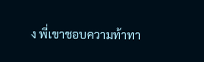ง พี่เขาชอบความท้าทา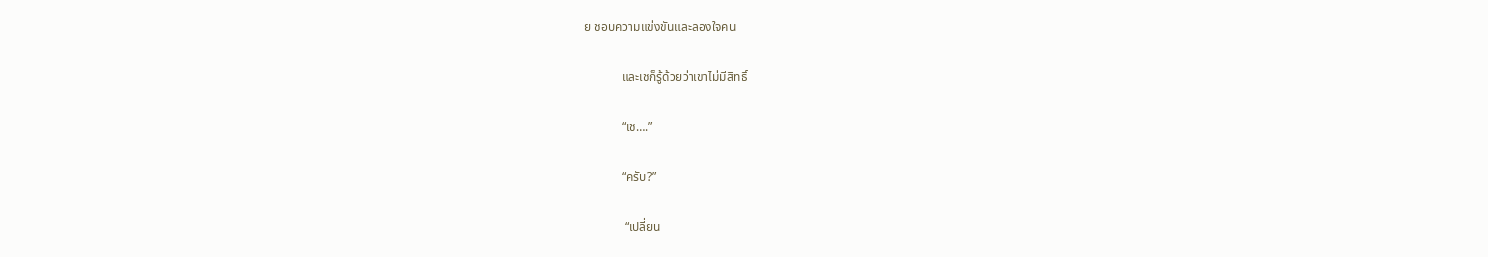ย ชอบความแข่งขันและลองใจคน

            และเชก็รู้ด้วยว่าเขาไม่มีสิทธิ์

            “เช….”

            “ครับ?”

             “เปลี่ยน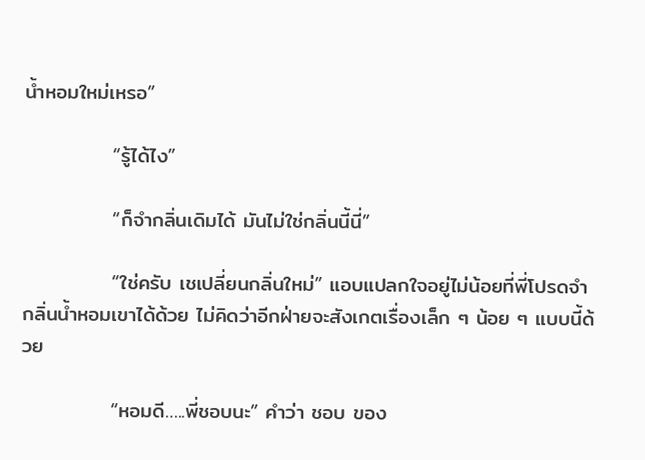น้ำหอมใหม่เหรอ”

            “รู้ได้ไง”

            “ก็จำกลิ่นเดิมได้ มันไม่ใช่กลิ่นนี้นี่”

            “ใช่ครับ เชเปลี่ยนกลิ่นใหม่” แอบแปลกใจอยู่ไม่น้อยที่พี่โปรดจำกลิ่นน้ำหอมเขาได้ด้วย ไม่คิดว่าอีกฝ่ายจะสังเกตเรื่องเล็ก ๆ น้อย ๆ แบบนี้ด้วย

            “หอมดี…..พี่ชอบนะ” คำว่า ชอบ ของ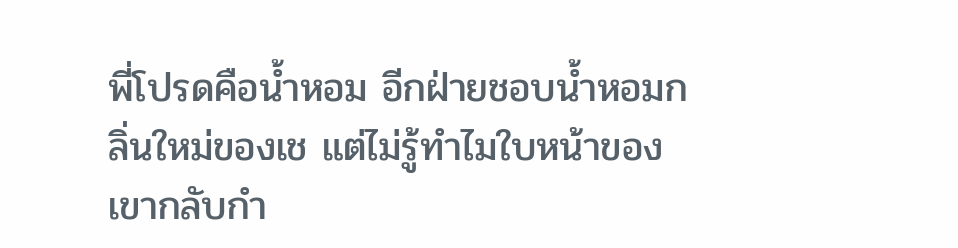พี่โปรดคือน้ำหอม อีกฝ่ายชอบน้ำหอมกลิ่นใหม่ของเช แต่ไม่รู้ทำไมใบหน้าของเขากลับกำ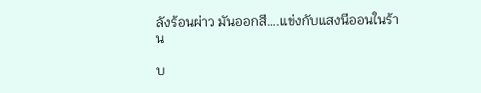ลังร้อนผ่าว มันออกสี….แข่งกับแสงนีออนในร้าน

บ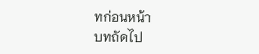ทก่อนหน้า
บทถัดไป